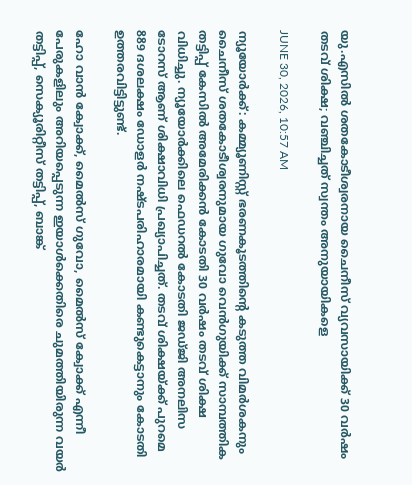യു.എസില്‍ ശതകോടീശ്വരനായ ചൈനീസ് വ്യവസായിക്ക് 30 വര്‍ഷം തടവ് ശിക്ഷ; വഞ്ചിച്ചത് സ്വന്തം അനുയായികളെ

JUNE 30, 2026, 10:57 AM

ന്യൂയോര്‍ക്ക്: കമ്മ്യൂണിസ്റ്റ് ഭരണകൂടത്തിന്റെ കടുത്ത വിമര്‍ശകനും ചൈനീസ് ശതകോടീശ്വരനുമായ ഗുവോ വെന്‍ഗുയിക്ക് സാമ്പത്തിക തട്ടിപ്പ് കേസില്‍ അമേരിക്കന്‍ കോടതി 30 വര്‍ഷം തടവ് ശിക്ഷ വിധിച്ചു. ന്യൂയോര്‍ക്കിലെ ഫെഡറല്‍ കോടതി ജഡ്ജി അനലിസ ടോറസ് ആണ് ശിക്ഷാവിധി പ്രഖ്യാപിച്ചത്. തടവ് ശിക്ഷയ്ക്ക് പുറമെ 889 ദശലക്ഷം ഡോളര്‍ നഷ്ടപരിഹാരമായി കണ്ടുകെട്ടാനും കോടതി ഉത്തരവിട്ടിട്ടുണ്ട്.

ഹോ വാന്‍ ക്വോക്ക്, മൈല്‍സ് ഗുവോ, മൈല്‍സ് ക്വോക്ക് എന്നീ പേരുകളിലും അറിയപ്പെടുന്ന ഇയാള്‍ക്കെതിരെ ചുമത്തിയിരുന്ന വയര്‍ തട്ടിപ്പ്, സെക്യൂരിറ്റീസ് തട്ടിപ്പ്, ബാങ്ക്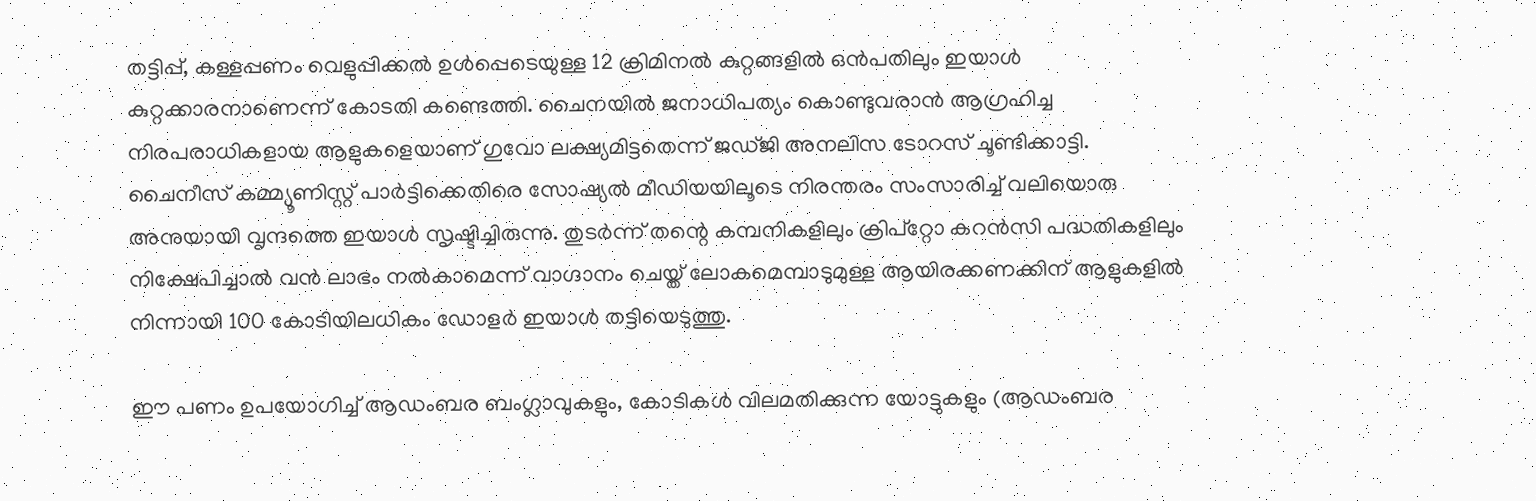തട്ടിപ്പ്, കള്ളപ്പണം വെളുപ്പിക്കല്‍ ഉള്‍പ്പെടെയുള്ള 12 ക്രിമിനല്‍ കുറ്റങ്ങളില്‍ ഒന്‍പതിലും ഇയാള്‍ കുറ്റക്കാരനാണെന്ന് കോടതി കണ്ടെത്തി. ചൈനയില്‍ ജനാധിപത്യം കൊണ്ടുവരാന്‍ ആഗ്രഹിച്ച നിരപരാധികളായ ആളുകളെയാണ് ഗുവോ ലക്ഷ്യമിട്ടതെന്ന് ജഡ്ജി അനലിസ ടോറസ് ചൂണ്ടിക്കാട്ടി. ചൈനീസ് കമ്മ്യൂണിസ്റ്റ് പാര്‍ട്ടിക്കെതിരെ സോഷ്യല്‍ മീഡിയയിലൂടെ നിരന്തരം സംസാരിച്ച് വലിയൊരു അനുയായി വൃന്ദത്തെ ഇയാള്‍ സൃഷ്ടിച്ചിരുന്നു. തുടര്‍ന്ന് തന്റെ കമ്പനികളിലും ക്രിപ്റ്റോ കറന്‍സി പദ്ധതികളിലും നിക്ഷേപിച്ചാല്‍ വന്‍ ലാഭം നല്‍കാമെന്ന് വാഗ്ദാനം ചെയ്ത് ലോകമെമ്പാടുമുള്ള ആയിരക്കണക്കിന് ആളുകളില്‍ നിന്നായി 100 കോടിയിലധികം ഡോളര്‍ ഇയാള്‍ തട്ടിയെടുത്തു.

ഈ പണം ഉപയോഗിച്ച് ആഡംബര ബംഗ്ലാവുകളും, കോടികള്‍ വിലമതിക്കുന്ന യോട്ടുകളും (ആഡംബര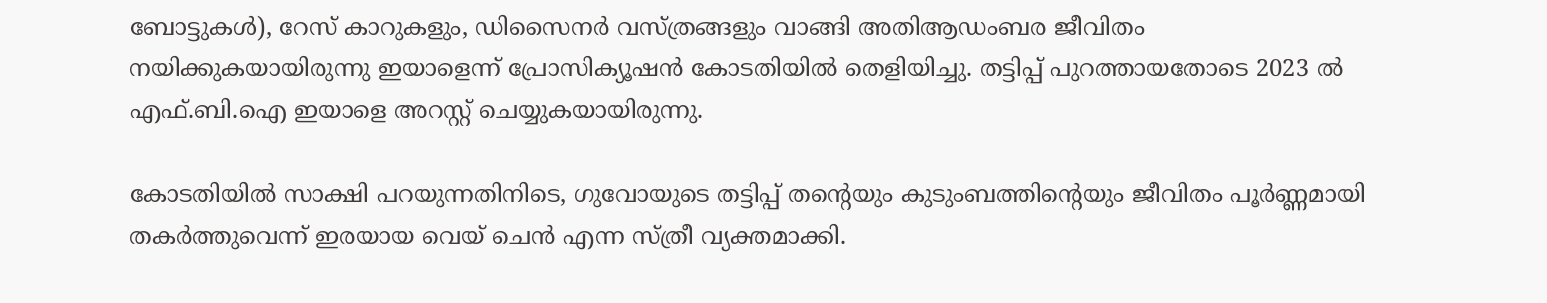ബോട്ടുകള്‍), റേസ് കാറുകളും, ഡിസൈനര്‍ വസ്ത്രങ്ങളും വാങ്ങി അതിആഡംബര ജീവിതം നയിക്കുകയായിരുന്നു ഇയാളെന്ന് പ്രോസിക്യൂഷന്‍ കോടതിയില്‍ തെളിയിച്ചു. തട്ടിപ്പ് പുറത്തായതോടെ 2023 ല്‍ എഫ്.ബി.ഐ ഇയാളെ അറസ്റ്റ് ചെയ്യുകയായിരുന്നു.

കോടതിയില്‍ സാക്ഷി പറയുന്നതിനിടെ, ഗുവോയുടെ തട്ടിപ്പ് തന്റെയും കുടുംബത്തിന്റെയും ജീവിതം പൂര്‍ണ്ണമായി തകര്‍ത്തുവെന്ന് ഇരയായ വെയ് ചെന്‍ എന്ന സ്ത്രീ വ്യക്തമാക്കി.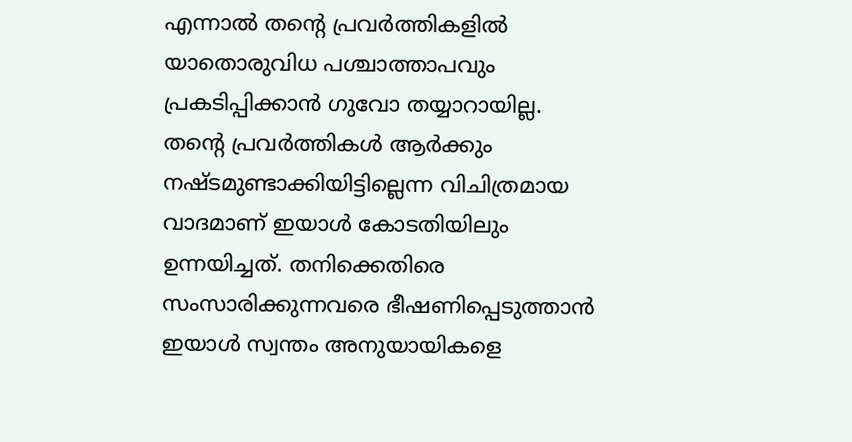എന്നാല്‍ തന്റെ പ്രവര്‍ത്തികളില്‍ യാതൊരുവിധ പശ്ചാത്താപവും പ്രകടിപ്പിക്കാന്‍ ഗുവോ തയ്യാറായില്ല. തന്റെ പ്രവര്‍ത്തികള്‍ ആര്‍ക്കും നഷ്ടമുണ്ടാക്കിയിട്ടില്ലെന്ന വിചിത്രമായ വാദമാണ് ഇയാള്‍ കോടതിയിലും ഉന്നയിച്ചത്. തനിക്കെതിരെ സംസാരിക്കുന്നവരെ ഭീഷണിപ്പെടുത്താന്‍ ഇയാള്‍ സ്വന്തം അനുയായികളെ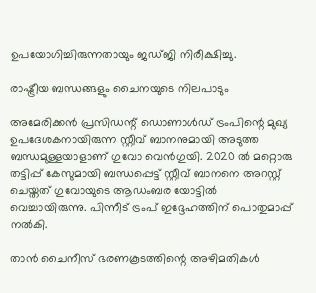ഉപയോഗിച്ചിരുന്നതായും ജഡ്ജി നിരീക്ഷിച്ചു.

രാഷ്ട്രീയ ബന്ധങ്ങളും ചൈനയുടെ നിലപാടും

അമേരിക്കന്‍ പ്രസിഡന്റ് ഡൊണാള്‍ഡ് ട്രംപിന്റെ മുഖ്യ ഉപദേശകനായിരുന്ന സ്റ്റീവ് ബാനനുമായി അടുത്ത ബന്ധമുള്ളയാളാണ് ഗുവോ വെന്‍ഗുയി. 2020 ല്‍ മറ്റൊരു തട്ടിപ്പ് കേസുമായി ബന്ധപ്പെട്ട് സ്റ്റീവ് ബാനനെ അറസ്റ്റ് ചെയ്തത് ഗുവോയുടെ ആഡംബര യോട്ടില്‍ വെച്ചായിരുന്നു. പിന്നീട് ട്രംപ് ഇദ്ദേഹത്തിന് പൊതുമാപ്പ് നല്‍കി.

താന്‍ ചൈനീസ് ഭരണകൂടത്തിന്റെ അഴിമതികള്‍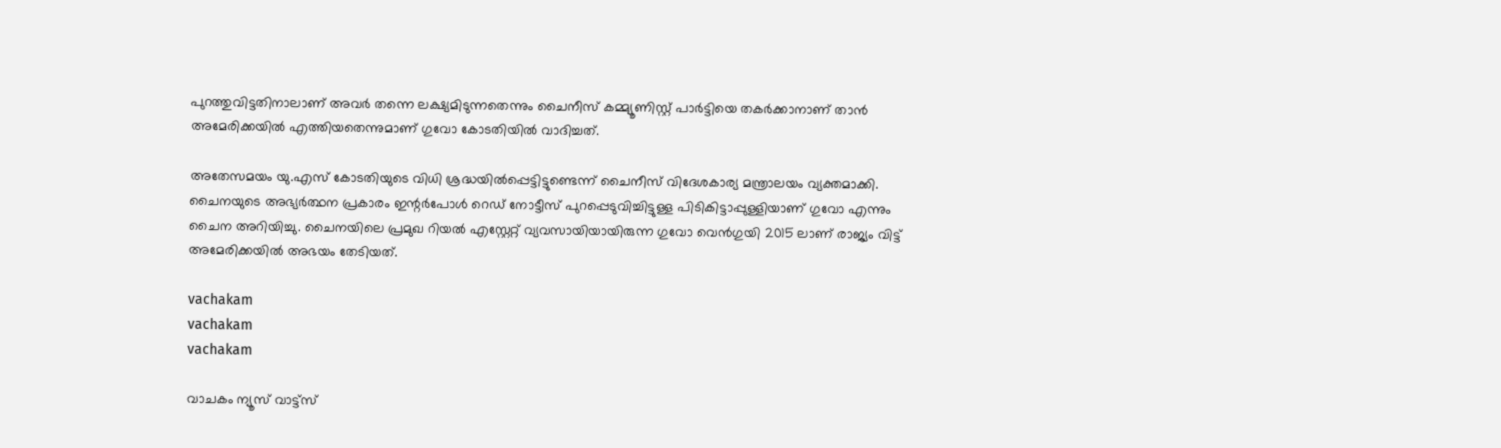പുറത്തുവിട്ടതിനാലാണ് അവര്‍ തന്നെ ലക്ഷ്യമിടുന്നതെന്നും ചൈനീസ് കമ്മ്യൂണിസ്റ്റ് പാര്‍ട്ടിയെ തകര്‍ക്കാനാണ് താന്‍ അമേരിക്കയില്‍ എത്തിയതെന്നുമാണ് ഗുവോ കോടതിയില്‍ വാദിച്ചത്.

അതേസമയം യു.എസ് കോടതിയുടെ വിധി ശ്രദ്ധയില്‍പ്പെട്ടിട്ടുണ്ടെന്ന് ചൈനീസ് വിദേശകാര്യ മന്ത്രാലയം വ്യക്തമാക്കി. ചൈനയുടെ അഭ്യര്‍ത്ഥന പ്രകാരം ഇന്റര്‍പോള്‍ റെഡ് നോട്ടീസ് പുറപ്പെടുവിച്ചിട്ടുള്ള പിടികിട്ടാപ്പുള്ളിയാണ് ഗുവോ എന്നും ചൈന അറിയിച്ചു. ചൈനയിലെ പ്രമുഖ റിയല്‍ എസ്റ്റേറ്റ് വ്യവസായിയായിരുന്ന ഗുവോ വെന്‍ഗുയി 2015 ലാണ് രാജ്യം വിട്ട് അമേരിക്കയില്‍ അഭയം തേടിയത്.

vachakam
vachakam
vachakam

വാചകം ന്യൂസ് വാട്ട്സ്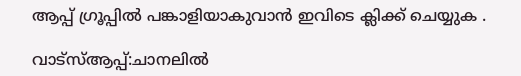ആപ്പ് ഗ്രൂപ്പിൽ പങ്കാളിയാകുവാൻ ഇവിടെ ക്ലിക്ക് ചെയ്യുക .

വാട്സ്ആപ്പ്:ചാനലിൽ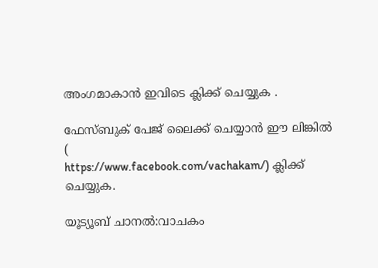അംഗമാകാൻ ഇവിടെ ക്ലിക്ക് ചെയ്യുക .

ഫേസ്ബുക് പേജ് ലൈക്ക് ചെയ്യാൻ ഈ ലിങ്കിൽ (
https://www.facebook.com/vachakam/) ക്ലിക്ക് ചെയ്യുക.

യൂട്യൂബ് ചാനൽ:വാചകം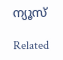ന്യൂസ്

Related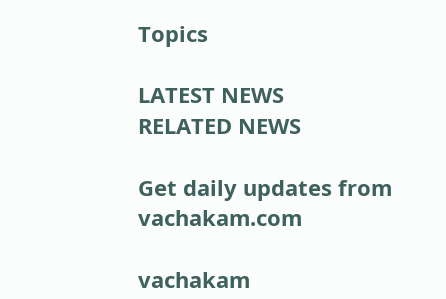Topics

LATEST NEWS
RELATED NEWS

Get daily updates from vachakam.com

vachakam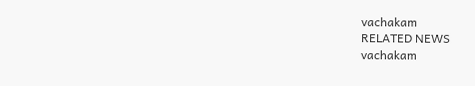vachakam
RELATED NEWS
vachakam